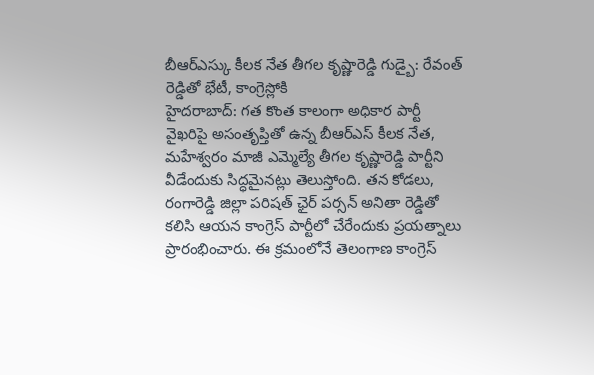బీఆర్ఎస్కు కీలక నేత తీగల కృష్ణారెడ్డి గుడ్బై: రేవంత్ రెడ్డితో భేటీ, కాంగ్రెస్లోకి
హైదరాబాద్: గత కొంత కాలంగా అధికార పార్టీ వైఖరిపై అసంతృప్తితో ఉన్న బీఆర్ఎస్ కీలక నేత, మహేశ్వరం మాజీ ఎమ్మెల్యే తీగల కృష్ణారెడ్డి పార్టీని వీడేందుకు సిద్ధమైనట్లు తెలుస్తోంది. తన కోడలు, రంగారెడ్డి జిల్లా పరిషత్ ఛైర్ పర్సన్ అనితా రెడ్డితో కలిసి ఆయన కాంగ్రెస్ పార్టీలో చేరేందుకు ప్రయత్నాలు ప్రారంభించారు. ఈ క్రమంలోనే తెలంగాణ కాంగ్రెస్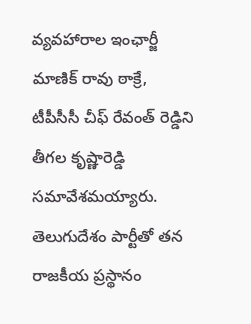వ్యవహారాల ఇంఛార్జీ మాణిక్ రావు ఠాక్రే, టీపీసీసీ చీఫ్ రేవంత్ రెడ్డిని తీగల కృష్ణారెడ్డి సమావేశమయ్యారు.
తెలుగుదేశం పార్టీతో తన రాజకీయ ప్రస్థానం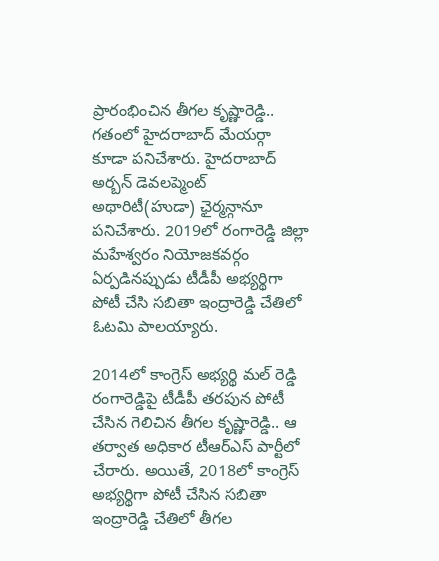ప్రారంభించిన తీగల కృష్ణారెడ్డి.. గతంలో హైదరాబాద్ మేయర్గా కూడా పనిచేశారు. హైదరాబాద్ అర్బన్ డెవలప్మెంట్ అథారిటీ(హుడా) ఛైర్మన్గానూ పనిచేశారు. 2019లో రంగారెడ్డి జిల్లా మహేశ్వరం నియోజకవర్గం ఏర్పడినప్పుడు టీడీపీ అభ్యర్థిగా పోటీ చేసి సబితా ఇంద్రారెడ్డి చేతిలో ఓటమి పాలయ్యారు.

2014లో కాంగ్రెస్ అభ్యర్థి మల్ రెడ్డి రంగారెడ్డిపై టీడీపీ తరపున పోటీ చేసిన గెలిచిన తీగల కృష్ణారెడ్డి.. ఆ తర్వాత అధికార టీఆర్ఎస్ పార్టీలో చేరారు. అయితే, 2018లో కాంగ్రెస్ అభ్యర్థిగా పోటీ చేసిన సబితా ఇంద్రారెడ్డి చేతిలో తీగల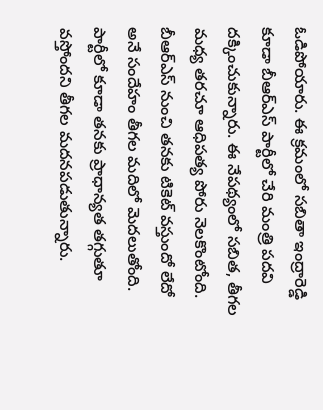ఓడిపోయారు. ఈ క్రమంలో సబితా ఇంద్రారెడ్డి కూడా బీఆర్ఎస్ పార్టీలో చేరి మంత్రి పదవి దక్కించుకున్నారు. ఈ నేపథ్యంలో సబిత, తీగల మధ్య తరచూ ఆధిపత్య పోరు నెలకొంటోంది. బీఆర్ఎస్ నుంచి తనకు టికెట్ వస్తుందో లేదో అనే సందేహం తీగల మదిలో మెదలుతోంది.
పార్టీలో కూడా తనకు ప్రాధాన్యత తగ్గుతూ వస్తోందని తీగల మదనపడుతున్నారు.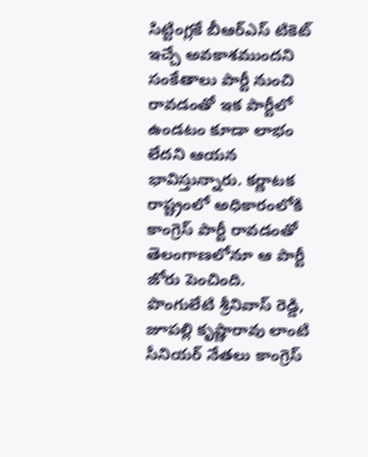సిట్టింగ్లకే బీఆర్ఎస్ టికెట్ ఇచ్చే అవకాశముందని సంకేతాలు పార్టీ నుంచి రావడంతో ఇక పార్టీలో ఉండటం కూడా లాభం లేదని ఆయన భావిస్తున్నారు. కర్ణాటక రాష్ట్రంలో అధికారంలోకి కాంగ్రెస్ పార్టీ రావడంతో తెలంగాణలోనూ ఆ పార్టీ జోరు పెంచింది. పొంగులేటి శ్రీనివాస్ రెడ్డి, జూపల్లి కృష్ణారావు లాంటి సీనియర్ నేతలు కాంగ్రెస్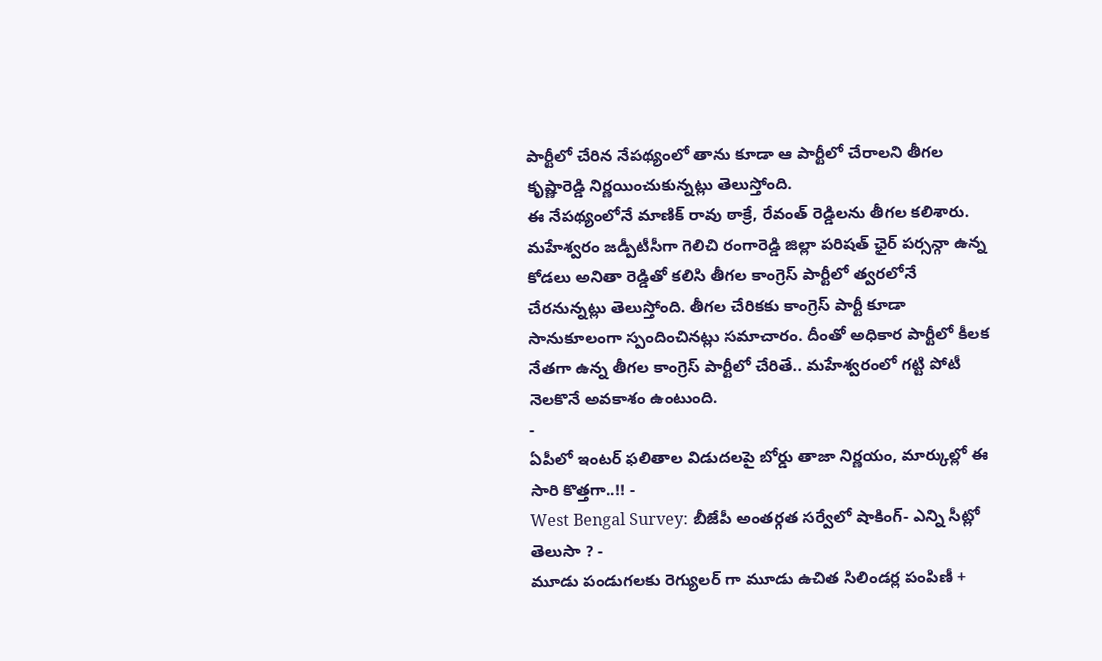పార్టీలో చేరిన నేపథ్యంలో తాను కూడా ఆ పార్టీలో చేరాలని తీగల కృష్ణారెడ్డి నిర్ణయించుకున్నట్లు తెలుస్తోంది.
ఈ నేపథ్యంలోనే మాణిక్ రావు ఠాక్రే, రేవంత్ రెడ్డిలను తీగల కలిశారు. మహేశ్వరం జడ్పీటీసీగా గెలిచి రంగారెడ్డి జిల్లా పరిషత్ ఛైర్ పర్సన్గా ఉన్న కోడలు అనితా రెడ్డితో కలిసి తీగల కాంగ్రెస్ పార్టీలో త్వరలోనే చేరనున్నట్లు తెలుస్తోంది. తీగల చేరికకు కాంగ్రెస్ పార్టీ కూడా సానుకూలంగా స్పందించినట్లు సమాచారం. దీంతో అధికార పార్టీలో కీలక నేతగా ఉన్న తీగల కాంగ్రెస్ పార్టీలో చేరితే.. మహేశ్వరంలో గట్టి పోటీ నెలకొనే అవకాశం ఉంటుంది.
-
ఏపీలో ఇంటర్ ఫలితాల విడుదలపై బోర్డు తాజా నిర్ణయం, మార్కుల్లో ఈ సారి కొత్తగా..!! -
West Bengal Survey: బీజేపీ అంతర్గత సర్వేలో షాకింగ్- ఎన్ని సీట్లో తెలుసా ? -
మూడు పండుగలకు రెగ్యులర్ గా మూడు ఉచిత సిలిండర్ల పంపిణీ +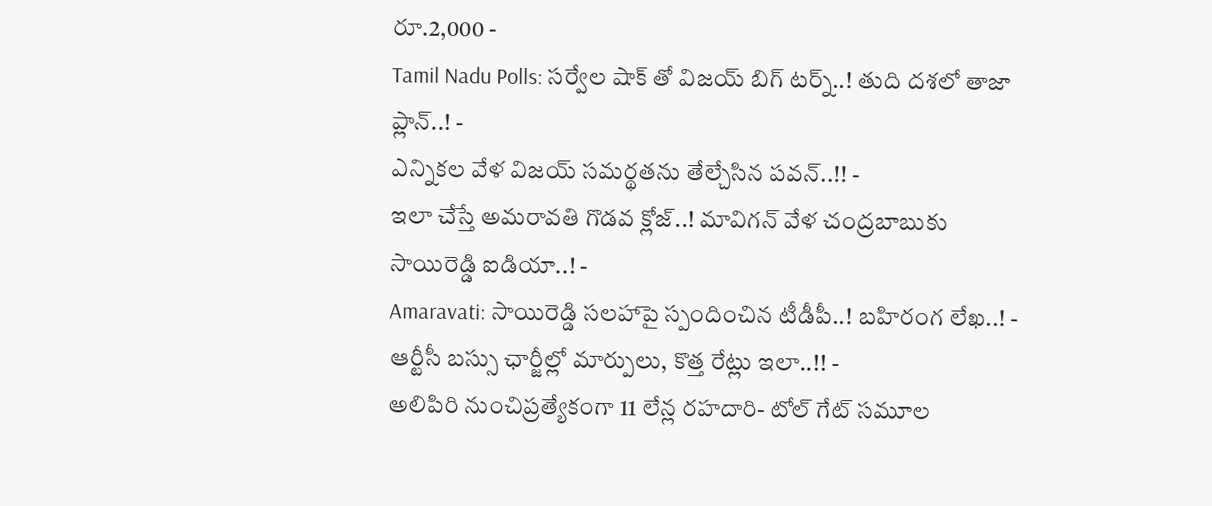రూ.2,000 -
Tamil Nadu Polls: సర్వేల షాక్ తో విజయ్ బిగ్ టర్న్..! తుది దశలో తాజా ప్లాన్..! -
ఎన్నికల వేళ విజయ్ సమర్థతను తేల్చేసిన పవన్..!! -
ఇలా చేస్తే అమరావతి గొడవ క్లోజ్..! మావిగన్ వేళ చంద్రబాబుకు సాయిరెడ్డి ఐడియా..! -
Amaravati: సాయిరెడ్డి సలహాపై స్పందించిన టీడీపీ..! బహిరంగ లేఖ..! -
ఆర్టీసీ బస్సు ఛార్జీల్లో మార్పులు, కొత్త రేట్లు ఇలా..!! -
అలిపిరి నుంచిప్రత్యేకంగా 11 లేన్ల రహదారి- టోల్ గేట్ సమూల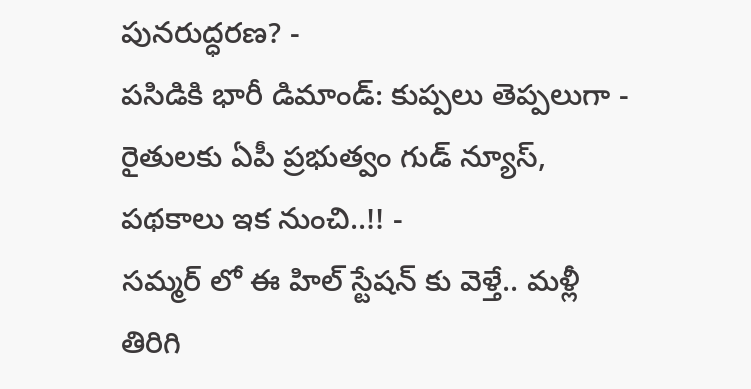పునరుద్ధరణ? -
పసిడికి భారీ డిమాండ్: కుప్పలు తెప్పలుగా -
రైతులకు ఏపీ ప్రభుత్వం గుడ్ న్యూస్, పథకాలు ఇక నుంచి..!! -
సమ్మర్ లో ఈ హిల్ స్టేషన్ కు వెళ్తే.. మళ్లీ తిరిగి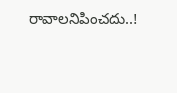రావాలనిపించదు..!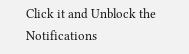Click it and Unblock the Notifications